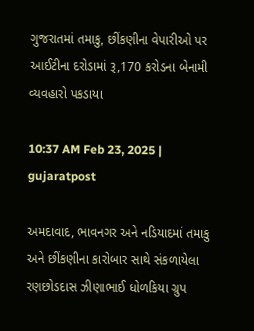ગુજરાતમાં તમાકુ, છીંકણીના વેપારીઓ પર આઈટીના દરોડામાં રૂ,170 કરોડના બેનામી વ્યવહારો પકડાયા

10:37 AM Feb 23, 2025 | gujaratpost

અમદાવાદ, ભાવનગર અને નડિયાદમાં તમાકુ અને છીંકણીના કારોબાર સાથે સંકળાયેલા રણછોડદાસ ઝીણાભાઈ ધોળકિયા ગ્રુપ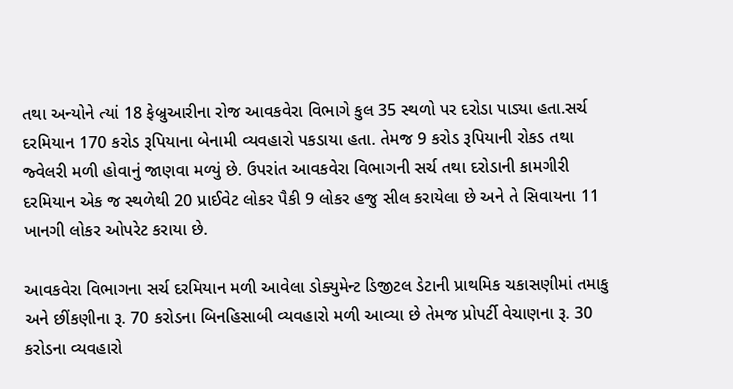તથા અન્યોને ત્યાં 18 ફેબ્રુઆરીના રોજ આવકવેરા વિભાગે કુલ 35 સ્થળો પર દરોડા પાડ્યા હતા.સર્ચ દરમિયાન 170 કરોડ રૂપિયાના બેનામી વ્યવહારો પકડાયા હતા. તેમજ 9 કરોડ રૂપિયાની રોકડ તથા જ્વેલરી મળી હોવાનું જાણવા મળ્યું છે. ઉપરાંત આવકવેરા વિભાગની સર્ચ તથા દરોડાની કામગીરી દરમિયાન એક જ સ્થળેથી 20 પ્રાઈવેટ લોકર પૈકી 9 લોકર હજુ સીલ કરાયેલા છે અને તે સિવાયના 11 ખાનગી લોકર ઓપરેટ કરાયા છે.

આવકવેરા વિભાગના સર્ચ દરમિયાન મળી આવેલા ડોક્યુમેન્ટ ડિજીટલ ડેટાની પ્રાથમિક ચકાસણીમાં તમાકુ અને છીંકણીના રૂ. 70 કરોડના બિનહિસાબી વ્યવહારો મળી આવ્યા છે તેમજ પ્રોપર્ટી વેચાણના રૂ. 30 કરોડના વ્યવહારો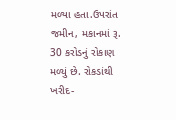મળ્યા હતા.ઉપરાંત જમીન, મકાનમાં રૂ. 30 કરોડનું રોકાણ મળ્યું છે. રોકડાંથી ખરીદ-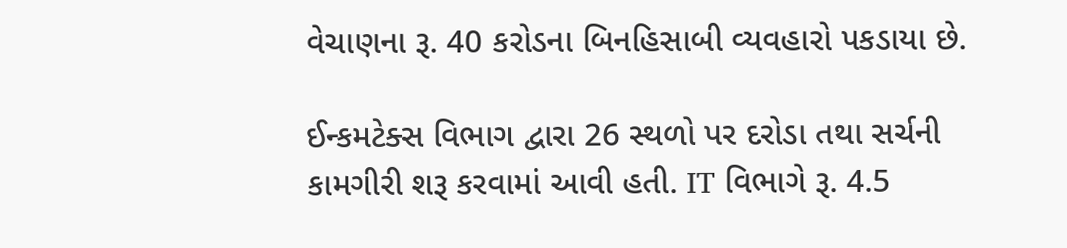વેચાણના રૂ. 40 કરોડના બિનહિસાબી વ્યવહારો પકડાયા છે.

ઈન્કમટેક્સ વિભાગ દ્વારા 26 સ્થળો પર દરોડા તથા સર્ચની કામગીરી શરૂ કરવામાં આવી હતી. IT વિભાગે રૂ. 4.5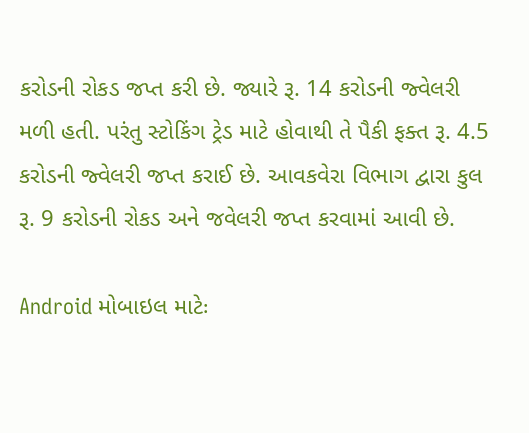કરોડની રોકડ જપ્ત કરી છે. જ્યારે રૂ. 14 કરોડની જ્વેલરી મળી હતી. પરંતુ સ્ટોકિંગ ટ્રેડ માટે હોવાથી તે પૈકી ફક્ત રૂ. 4.5 કરોડની જ્વેલરી જપ્ત કરાઈ છે. આવકવેરા વિભાગ દ્વારા કુલ રૂ. 9 કરોડની રોકડ અને જવેલરી જપ્ત કરવામાં આવી છે.

Android મોબાઇલ માટેઃ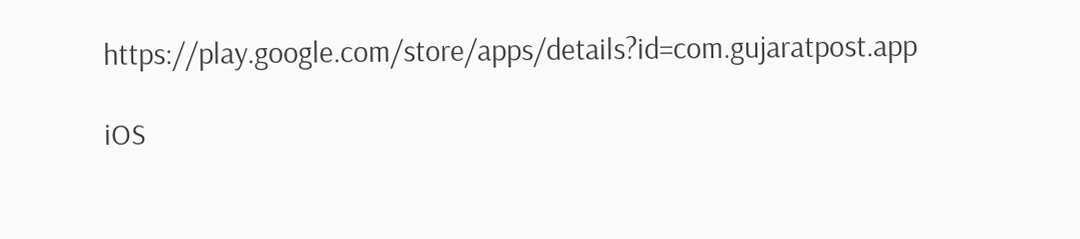https://play.google.com/store/apps/details?id=com.gujaratpost.app

iOS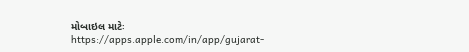મોબાઇલ માટેઃ https://apps.apple.com/in/app/gujarat-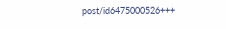post/id6475000526+++